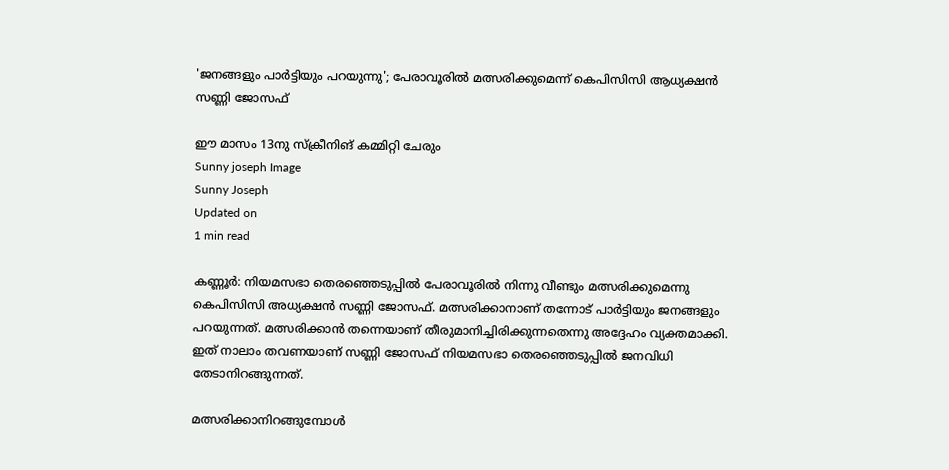'ജനങ്ങളും പാർട്ടിയും പറയുന്നു'; പേരാവൂരിൽ മത്സരിക്കുമെന്ന് കെപിസിസി ആധ്യക്ഷൻ സണ്ണി ജോസഫ്

ഈ മാസം 13നു സ്ക്രീനിങ് കമ്മിറ്റി ചേരും
Sunny joseph Image
Sunny Joseph
Updated on
1 min read

കണ്ണൂർ: നിയമസഭാ തെരഞ്ഞെടുപ്പിൽ പേരാവൂരിൽ നിന്നു വീണ്ടും മത്സരിക്കുമെന്നു കെപിസിസി അധ്യക്ഷൻ സണ്ണി ജോസഫ്. മത്സരിക്കാനാണ് തന്നോട് പാർട്ടിയും ജനങ്ങളും പറയുന്നത്. മത്സരിക്കാൻ തന്നെയാണ് തീരുമാനിച്ചിരിക്കുന്നതെന്നു അദ്ദേഹം വ്യക്തമാക്കി. ഇത് നാലാം തവണയാണ് സണ്ണി ജോസഫ് നിയമസഭാ തെരഞ്ഞെടുപ്പിൽ ജനവിധി തേടാനിറങ്ങുന്നത്.

മത്സരിക്കാനിറങ്ങുമ്പോൾ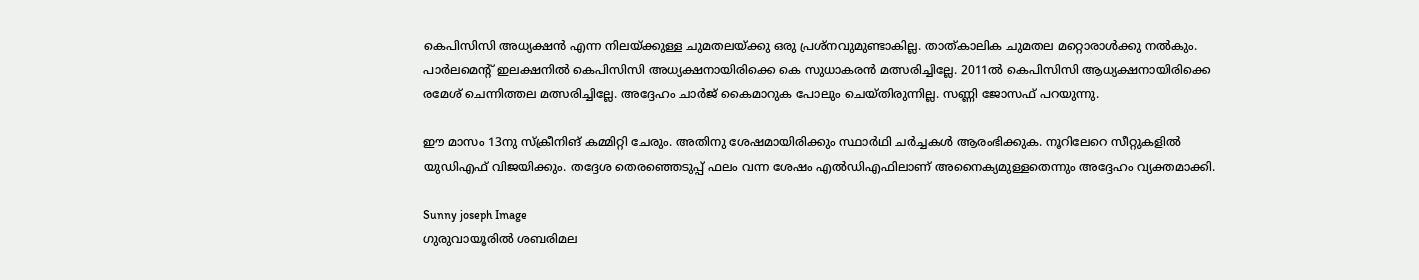കെപിസിസി അധ്യക്ഷൻ എന്ന നിലയ്ക്കുള്ള ചുമതലയ്ക്കു ഒരു പ്രശ്നവുമുണ്ടാകില്ല. താത്കാലിക ചുമതല മറ്റൊരാൾക്കു നൽകും. പാർലമെന്റ് ഇലക്ഷനിൽ കെപിസിസി അധ്യക്ഷനായിരിക്കെ കെ സുധാകരൻ മത്സരിച്ചില്ലേ. 2011ൽ കെപിസിസി ആധ്യക്ഷനായിരിക്കെ രമേശ് ചെന്നിത്തല മത്സരിച്ചില്ലേ. അദ്ദേഹം ചാർജ് കൈമാറുക പോലും ചെയ്തിരുന്നില്ല. സണ്ണി ജോസഫ് പറയുന്നു.

ഈ മാസം 13നു സ്ക്രീനിങ് കമ്മിറ്റി ചേരും. അതിനു ശേഷമായിരിക്കും സ്ഥാർഥി ചർച്ചകൾ ആരംഭിക്കുക. നൂറിലേറെ സീറ്റുകളിൽ യുഡിഎഫ് വിജയിക്കും. തദ്ദേശ തെരഞ്ഞെടുപ്പ് ഫലം വന്ന ശേഷം എൽഡിഎഫിലാണ് അനൈക്യമുള്ളതെന്നും അദ്ദേഹം വ്യക്തമാക്കി.

Sunny joseph Image
ഗുരുവായൂരിൽ ശബരിമല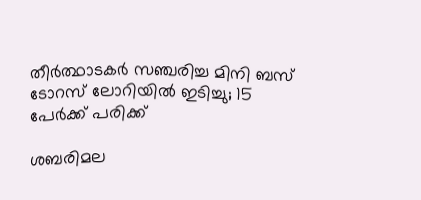തീർത്ഥാടകർ സഞ്ചരിച്ച മിനി ബസ് ടോറസ് ലോറിയിൽ ഇടിച്ചു; 15 പേർക്ക് പരിക്ക്

ശബരിമല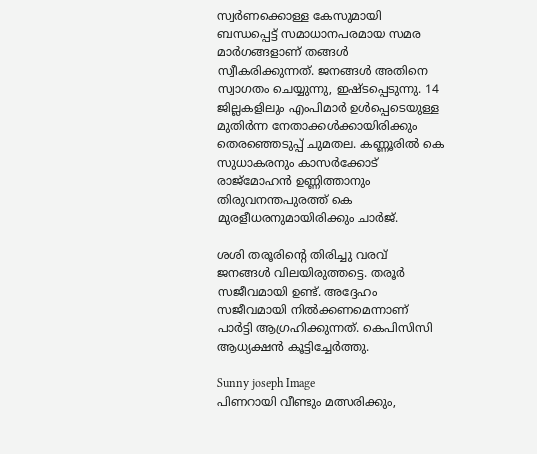സ്വർണക്കൊള്ള കേസുമായി ബന്ധപ്പെട്ട് സമാധാനപരമായ സമര മാർഗങ്ങളാണ് തങ്ങൾ സ്വീകരിക്കുന്നത്. ജനങ്ങൾ അതിനെ സ്വാഗതം ചെയ്യുന്നു, ഇഷ്ടപ്പെടുന്നു. 14 ജില്ലകളിലും എംപിമാർ ഉൾപ്പെടെയുള്ള മുതിർന്ന നേതാക്കൾക്കായിരിക്കും തെരഞ്ഞെടുപ്പ് ചുമതല. കണ്ണൂരിൽ കെ സുധാകരനും കാസർക്കോട് രാജ്മോഹൻ ഉണ്ണിത്താനും തിരുവനന്തപുരത്ത് കെ മുരളീധരനുമായിരിക്കും ചാർജ്.

ശശി തരൂരിന്റെ തിരിച്ചു വരവ് ജനങ്ങൾ വിലയിരുത്തട്ടെ. തരൂർ സജീവമായി ഉണ്ട്. അദ്ദേഹം സജീവമായി നിൽക്കണമെന്നാണ് പാർട്ടി ആഗ്രഹിക്കുന്നത്. കെപിസിസി ആധ്യക്ഷൻ കൂട്ടിച്ചേർത്തു.

Sunny joseph Image
പിണറായി വീണ്ടും മത്സരിക്കും,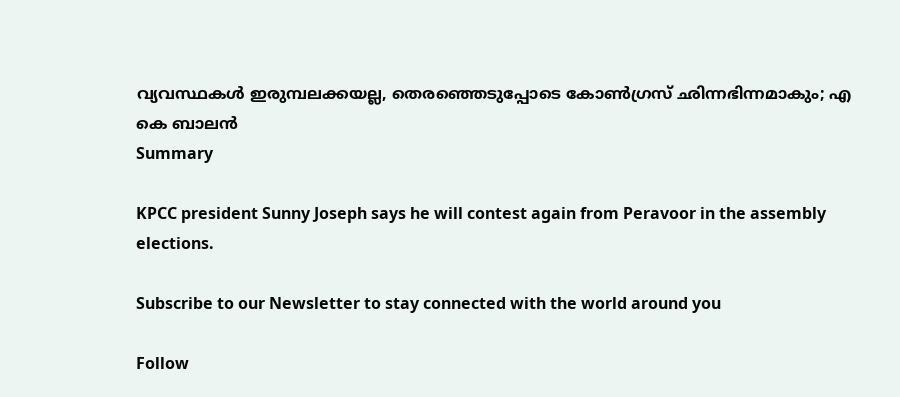വ്യവസ്ഥകള്‍ ഇരുമ്പലക്കയല്ല, തെരഞ്ഞെടുപ്പോടെ കോണ്‍ഗ്രസ് ഛിന്നഭിന്നമാകും; എ കെ ബാലന്‍
Summary

KPCC president Sunny Joseph says he will contest again from Peravoor in the assembly elections.

Subscribe to our Newsletter to stay connected with the world around you

Follow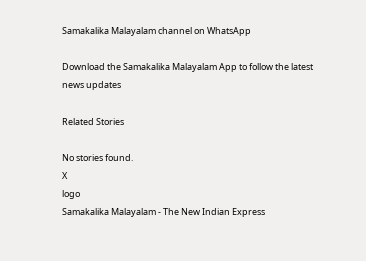Samakalika Malayalam channel on WhatsApp

Download the Samakalika Malayalam App to follow the latest news updates

Related Stories

No stories found.
X
logo
Samakalika Malayalam - The New Indian Express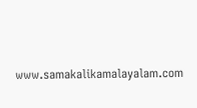www.samakalikamalayalam.com